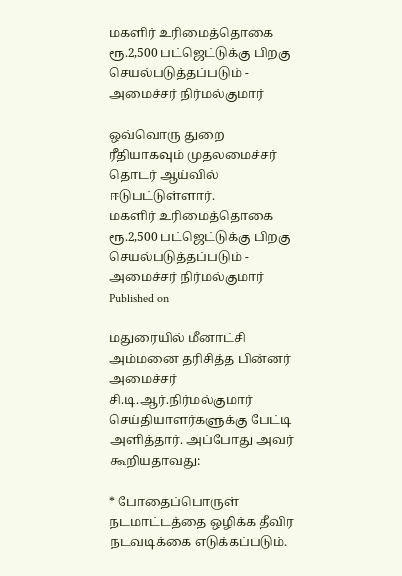மகளிர் உரிமைத்தொகை ரூ.2,500 பட்ஜெட்டுக்கு பிறகு செயல்படுத்தப்படும் - அமைச்சர் நிர்மல்குமார்

ஒவ்வொரு துறை ரீதியாகவும் முதலமைச்சர் தொடர் ஆய்வில் ஈடுபட்டுள்ளார்.
மகளிர் உரிமைத்தொகை ரூ.2,500 பட்ஜெட்டுக்கு பிறகு செயல்படுத்தப்படும் -  அமைச்சர் நிர்மல்குமார்
Published on

மதுரையில் மீனாட்சி அம்மனை தரிசித்த பின்னர் அமைச்சர் சி.டி.ஆர்.நிர்மல்குமார் செய்தியாளர்களுக்கு பேட்டி அளித்தார். அப்போது அவர் கூறியதாவது:

* போதைப்பொருள் நடமாட்டத்தை ஒழிக்க தீவிர நடவடிக்கை எடுக்கப்படும்.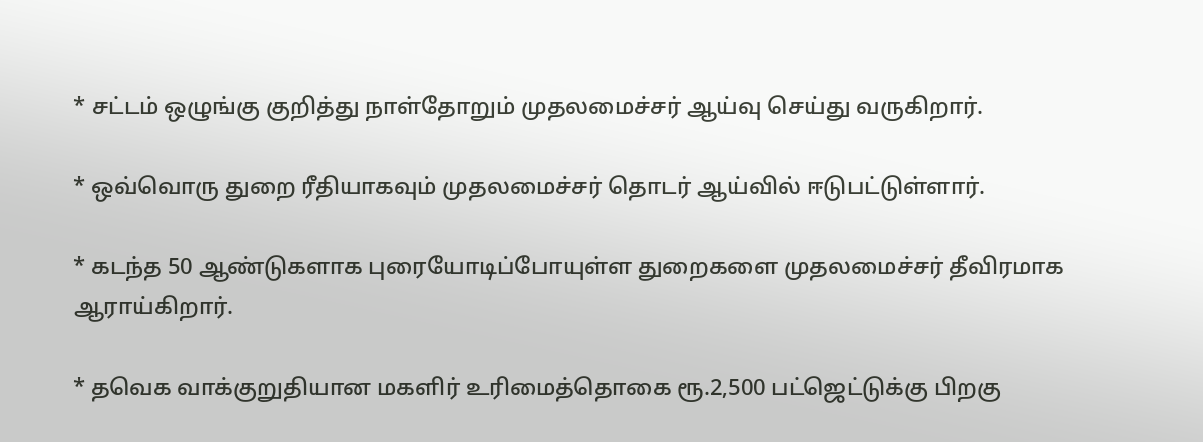* சட்டம் ஒழுங்கு குறித்து நாள்தோறும் முதலமைச்சர் ஆய்வு செய்து வருகிறார்.

* ஒவ்வொரு துறை ரீதியாகவும் முதலமைச்சர் தொடர் ஆய்வில் ஈடுபட்டுள்ளார்.

* கடந்த 50 ஆண்டுகளாக புரையோடிப்போயுள்ள துறைகளை முதலமைச்சர் தீவிரமாக ஆராய்கிறார்.

* தவெக வாக்குறுதியான மகளிர் உரிமைத்தொகை ரூ.2,500 பட்ஜெட்டுக்கு பிறகு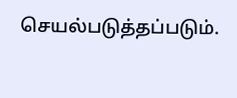செயல்படுத்தப்படும்.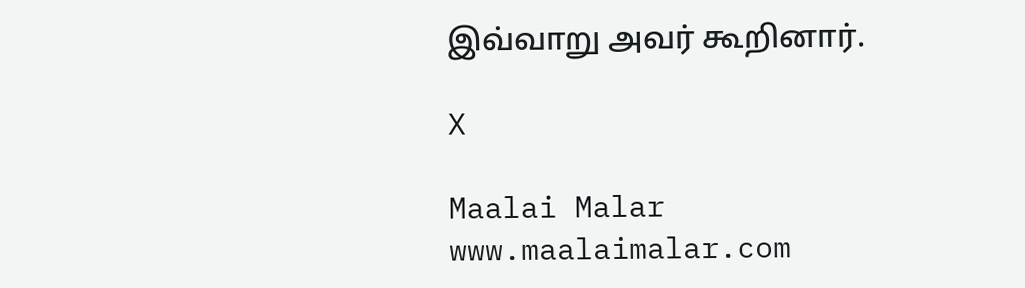இவ்வாறு அவர் கூறினார்.

X

Maalai Malar
www.maalaimalar.com